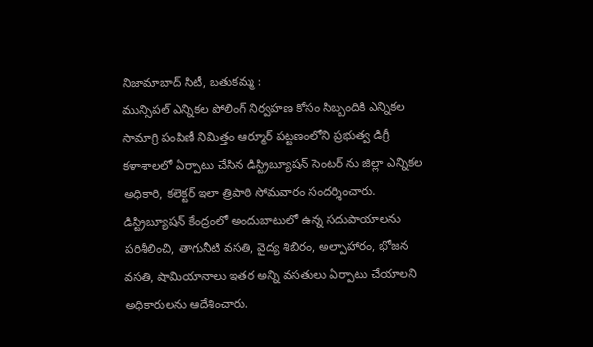నిజామాబాద్ సిటీ, బతుకమ్మ :
మున్సిపల్ ఎన్నికల పోలింగ్ నిర్వహణ కోసం సిబ్బందికి ఎన్నికల సామాగ్రి పంపిణీ నిమిత్తం ఆర్మూర్ పట్టణంలోని ప్రభుత్వ డిగ్రీ కళాశాలలో ఏర్పాటు చేసిన డిస్ట్రిబ్యూషన్ సెంటర్ ను జిల్లా ఎన్నికల అధికారి, కలెక్టర్ ఇలా త్రిపాఠి సోమవారం సందర్శించారు. డిస్ట్రిబ్యూషన్ కేంద్రంలో అందుబాటులో ఉన్న సదుపాయాలను పరిశీలించి, తాగునీటి వసతి, వైద్య శిబిరం, అల్పాహారం, భోజన వసతి, షామియానాలు ఇతర అన్ని వసతులు ఏర్పాటు చేయాలని అధికారులను ఆదేశించారు.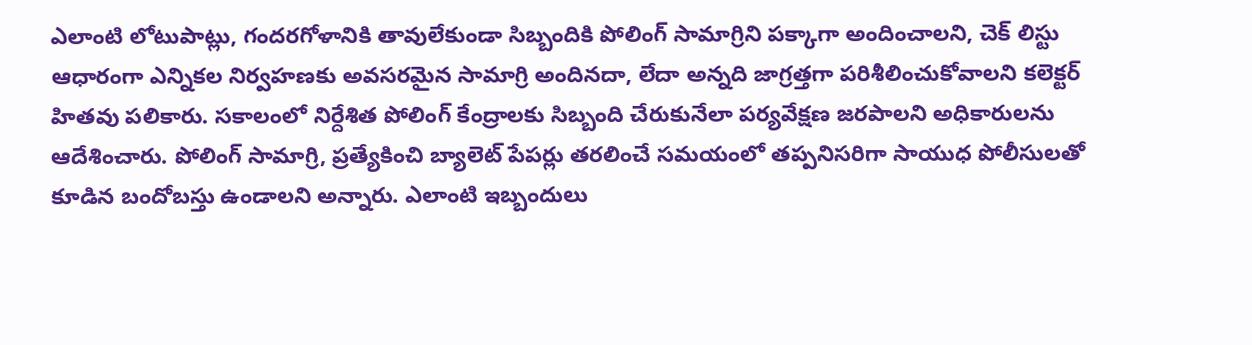ఎలాంటి లోటుపాట్లు, గందరగోళానికి తావులేకుండా సిబ్బందికి పోలింగ్ సామాగ్రిని పక్కాగా అందించాలని, చెక్ లిస్టు ఆధారంగా ఎన్నికల నిర్వహణకు అవసరమైన సామాగ్రి అందినదా, లేదా అన్నది జాగ్రత్తగా పరిశీలించుకోవాలని కలెక్టర్ హితవు పలికారు. సకాలంలో నిర్దేశిత పోలింగ్ కేంద్రాలకు సిబ్బంది చేరుకునేలా పర్యవేక్షణ జరపాలని అధికారులను ఆదేశించారు. పోలింగ్ సామాగ్రి, ప్రత్యేకించి బ్యాలెట్ పేపర్లు తరలించే సమయంలో తప్పనిసరిగా సాయుధ పోలీసులతో కూడిన బందోబస్తు ఉండాలని అన్నారు. ఎలాంటి ఇబ్బందులు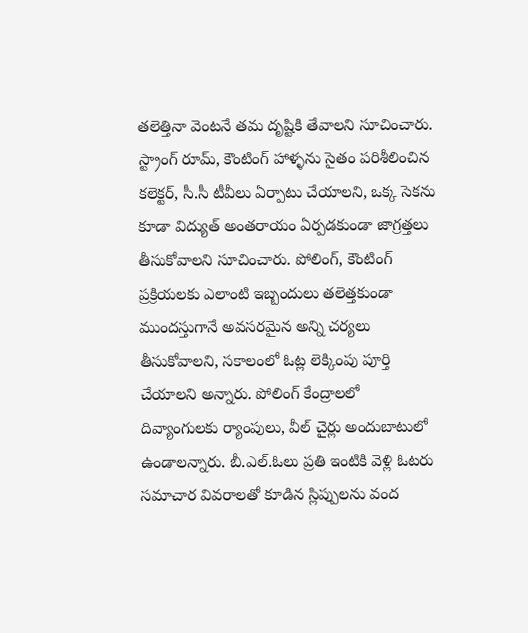తలెత్తినా వెంటనే తమ దృష్టికి తేవాలని సూచించారు. స్ట్రాంగ్ రూమ్, కౌంటింగ్ హాళ్ళను సైతం పరిశీలించిన కలెక్టర్, సీ.సీ టీవీలు ఏర్పాటు చేయాలని, ఒక్క సెకను కూడా విద్యుత్ అంతరాయం ఏర్పడకుండా జాగ్రత్తలు తీసుకోవాలని సూచించారు. పోలింగ్, కౌంటింగ్ ప్రక్రియలకు ఎలాంటి ఇబ్బందులు తలెత్తకుండా ముందస్తుగానే అవసరమైన అన్ని చర్యలు తీసుకోవాలని, సకాలంలో ఓట్ల లెక్కింపు పూర్తి చేయాలని అన్నారు. పోలింగ్ కేంద్రాలలో దివ్యాంగులకు ర్యాంపులు, వీల్ చైర్లు అందుబాటులో ఉండాలన్నారు. బీ.ఎల్.ఓలు ప్రతి ఇంటికి వెళ్లి ఓటరు సమాచార వివరాలతో కూడిన స్లిప్పులను వంద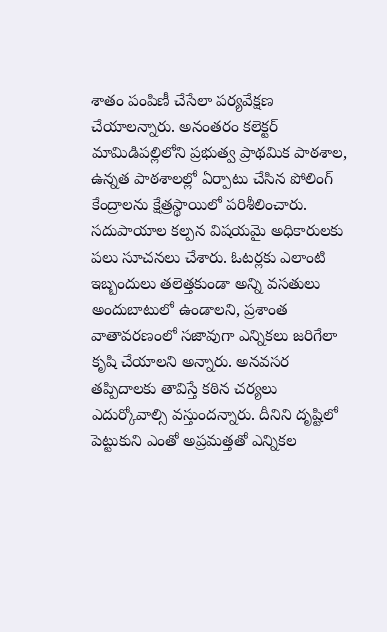శాతం పంపిణీ చేసేలా పర్యవేక్షణ చేయాలన్నారు. అనంతరం కలెక్టర్ మామిడిపల్లిలోని ప్రభుత్వ ప్రాథమిక పాఠశాల, ఉన్నత పాఠశాలల్లో ఏర్పాటు చేసిన పోలింగ్ కేంద్రాలను క్షేత్రస్థాయిలో పరిశీలించారు. సదుపాయాల కల్పన విషయమై అధికారులకు పలు సూచనలు చేశారు. ఓటర్లకు ఎలాంటి ఇబ్బందులు తలెత్తకుండా అన్ని వసతులు అందుబాటులో ఉండాలని, ప్రశాంత వాతావరణంలో సజావుగా ఎన్నికలు జరిగేలా కృషి చేయాలని అన్నారు. అనవసర తప్పిదాలకు తావిస్తే కఠిన చర్యలు ఎదుర్కోవాల్సి వస్తుందన్నారు. దీనిని దృష్టిలో పెట్టుకుని ఎంతో అప్రమత్తతో ఎన్నికల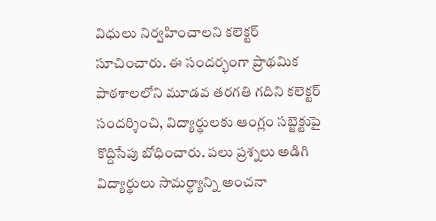విధులు నిర్వహించాలని కలెక్టర్ సూచించారు. ఈ సందర్భంగా ప్రాథమిక పాఠశాలలోని మూడవ తరగతి గదిని కలెక్టర్ సందర్శించి, విద్యార్థులకు ఆంగ్లం సబ్జెక్టుపై కొద్దిసేపు బోధించారు. పలు ప్రశ్నలు అడిగి విద్యార్థులు సామర్ధ్యాన్ని అంచనా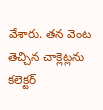వేశారు. తన వెంట తెచ్చిన చాక్లెట్లను కలెక్టర్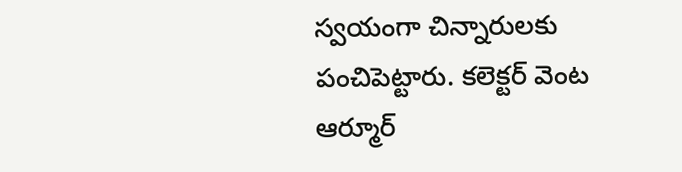స్వయంగా చిన్నారులకు పంచిపెట్టారు. కలెక్టర్ వెంట ఆర్మూర్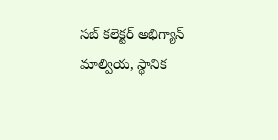సబ్ కలెక్టర్ అభిగ్యాన్ మాల్వియ, స్థానిక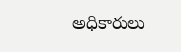అధికారులు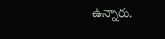ఉన్నారు.